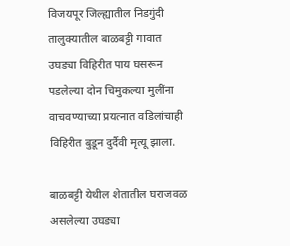विजयपूर जिल्ह्यातील निडगुंदी तालुक्यातील बाळबट्टी गावात उघड्या विहिरीत पाय घसरून पडलेल्या दोन चिमुकल्या मुलींना वाचवण्याच्या प्रयत्नात वडिलांचाही विहिरीत बुडून दुर्दैवी मृत्यू झाला.

बाळबट्टी येथील शेतातील घराजवळ असलेल्या उघड्या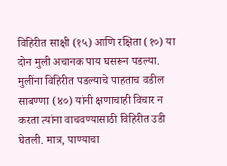विहिरीत साक्षी (१५) आणि रक्षिता (१०) या दोन मुली अचानक पाय घसरून पडल्या. मुलींना विहिरीत पडल्याचे पाहताच वडील साबण्णा (४०) यांनी क्षणाचाही विचार न करता त्यांना वाचवण्यासाठी विहिरीत उडी घेतली. मात्र, पाण्याचा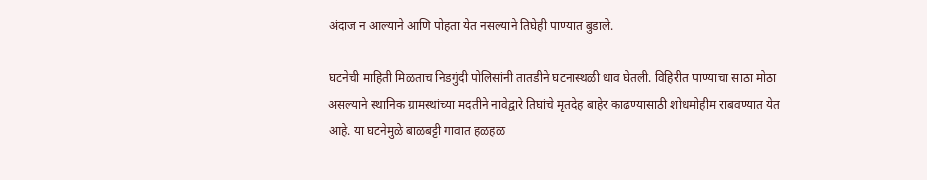अंदाज न आल्याने आणि पोहता येत नसल्याने तिघेही पाण्यात बुडाले.

घटनेची माहिती मिळताच निडगुंदी पोलिसांनी तातडीने घटनास्थळी धाव घेतली. विहिरीत पाण्याचा साठा मोठा असल्याने स्थानिक ग्रामस्थांच्या मदतीने नावेद्वारे तिघांचे मृतदेह बाहेर काढण्यासाठी शोधमोहीम राबवण्यात येत आहे. या घटनेमुळे बाळबट्टी गावात हळहळ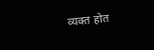व्यक्त होत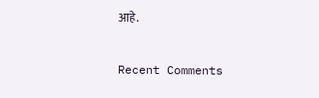आहे.


Recent Comments